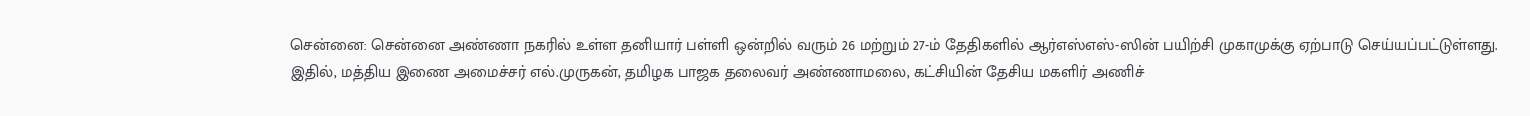சென்னை: சென்னை அண்ணா நகரில் உள்ள தனியார் பள்ளி ஒன்றில் வரும் 26 மற்றும் 27-ம் தேதிகளில் ஆர்எஸ்எஸ்-ஸின் பயிற்சி முகாமுக்கு ஏற்பாடு செய்யப்பட்டுள்ளது.
இதில், மத்திய இணை அமைச்சர் எல்.முருகன், தமிழக பாஜக தலைவர் அண்ணாமலை, கட்சியின் தேசிய மகளிர் அணிச்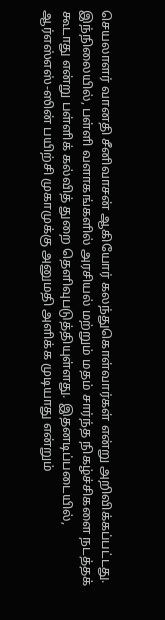செயலாளர் வானதி சீனிவாசன் ஆகியோர் கலந்துகொள்வார்கள் என்று அறிவிக்கப்பட்டது.
இந்நிலையில், பள்ளி வளாகங்களில் அரசியல் மற்றும் மதம் சார்ந்த நிகழ்ச்சிகளை நடத்தக் கூடாது என்று பள்ளிக் கல்வித் துறை தெளிவுபடுத்தியுள்ளது. இதனடிப்படையில், ஆர்எஸ்எஸ்-ஸின் பயிற்சி முகாமுக்கு அனுமதி அளிக்க முடியாது என்றும்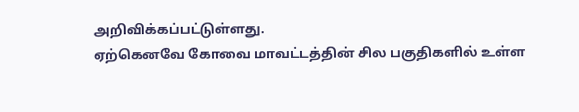அறிவிக்கப்பட்டுள்ளது.
ஏற்கெனவே கோவை மாவட்டத்தின் சில பகுதிகளில் உள்ள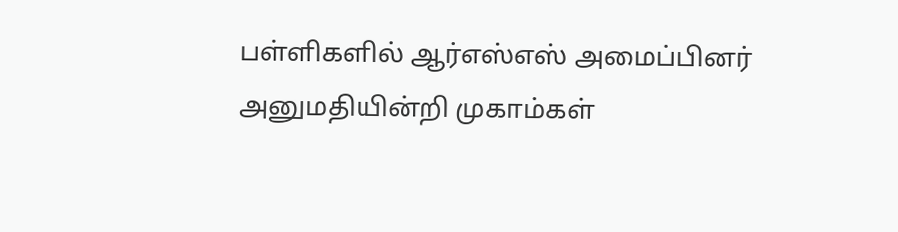பள்ளிகளில் ஆர்எஸ்எஸ் அமைப்பினர் அனுமதியின்றி முகாம்கள்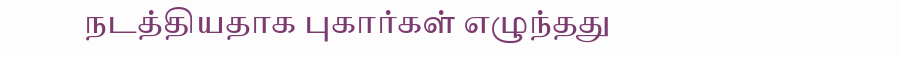நடத்தியதாக புகார்கள் எழுந்தது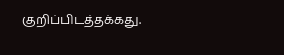குறிப்பிடத்தக்கது.